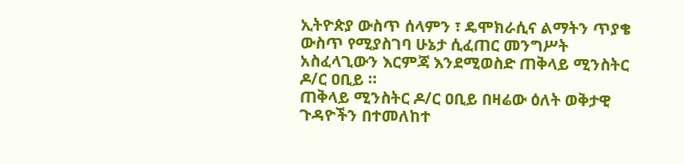ኢትዮጵያ ውስጥ ሰላምን ፣ ዴሞክራሲና ልማትን ጥያቄ ውስጥ የሚያስገባ ሁኔታ ሲፈጠር መንግሥት አስፈላጊውን እርምጃ እንደሚወስድ ጠቅላይ ሚንስትር ዶ/ር ዐቢይ ።
ጠቅላይ ሚንስትር ዶ/ር ዐቢይ በዛሬው ዕለት ወቅታዊ ጉዳዮችን በተመለከተ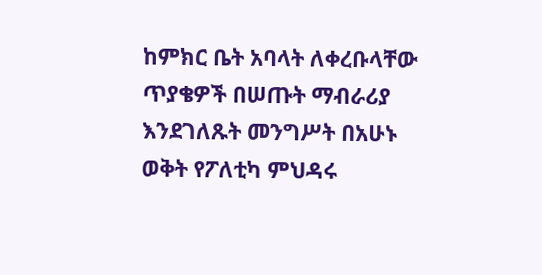ከምክር ቤት አባላት ለቀረቡላቸው ጥያቄዎች በሠጡት ማብራሪያ እንደገለጹት መንግሥት በአሁኑ ወቅት የፖለቲካ ምህዳሩ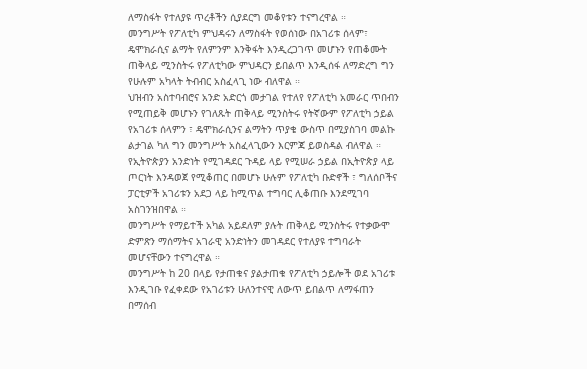ለማስፋት የተለያዩ ጥረቶችን ሲያደርግ መቆየቱን ተናግረዋል ።
መንግሥት የፖለቲካ ምህዳሩን ለማስፋት የወሰነው በአገሪቱ ሰላም፣ ዴሞክራሲና ልማት የለምንም እንቅፋት እንዲረጋገጥ መሆኑን የጠቆሙት ጠቅላይ ሚንስትሩ የፖለቲካው ምህዳርን ይበልጥ እንዲሰፋ ለማድረግ ግን የሁሉም አካላት ትብብር አስፈላጊ ነው ብለዋል ።
ህዝብን አስተባብሮና አንድ አድርጎ መታገል የተለየ የፖለቲካ አመራር ጥበብን የሚጠይቅ መሆኑን የገለጹት ጠቅላይ ሚንስትሩ የትኛውም የፖለቲካ ኃይል የአገሪቱ ሰላምን ፣ ዴሞክራሲንና ልማትን ጥያቄ ውስጥ በሚያስገባ መልኩ ልታገል ካለ ግን መንግሥት አስፈላጊውን እርምጃ ይወስዳል ብለዋል ።
የኢትዮጵያን አንድነት የሚገዳደር ጉዳይ ላይ የሚሠራ ኃይል በኢትዮጵያ ላይ ጦርነት እንዳወጀ የሚቆጠር በመሆኑ ሁሉም የፖለቲካ ቡድኖች ፣ ግለሰቦችና ፓርቲዎች አገሪቱን አደጋ ላይ ከሚጥል ተግባር ሊቆጠቡ እንደሚገባ አስገንዝበዋል ።
መንግሥት የማይተች አካል አይደለም ያሉት ጠቅላይ ሚንስትሩ የተቃውሞ ድምጽን ማሰማትና አገራዊ አንድነትን መገዳደር የተለያዩ ተግባራት መሆናቸውን ተናግረዋል ።
መንግሥት ከ 20 በላይ የታጠቁና ያልታጠቁ የፖለቲካ ኃይሎች ወደ አገሪቱ እንዲገቡ የፈቀደው የአገሪቱን ሁለንተናዊ ለውጥ ይበልጥ ለማፋጠን በማሰብ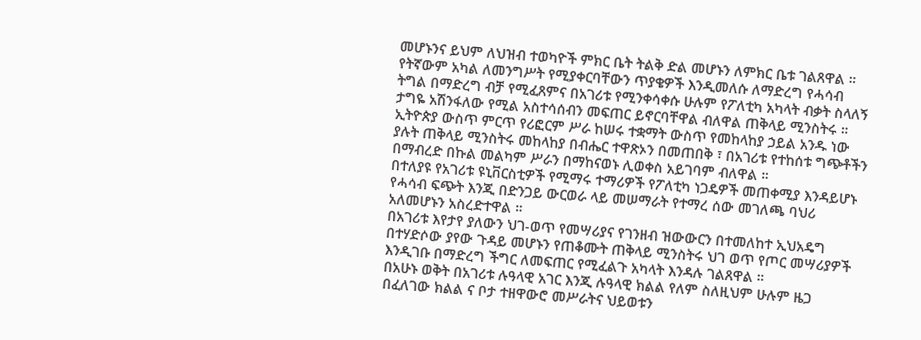መሆኑንና ይህም ለህዝብ ተወካዮች ምክር ቤት ትልቅ ድል መሆኑን ለምክር ቤቱ ገልጸዋል ።
የትኛውም አካል ለመንግሥት የሚያቀርባቸውን ጥያቄዎች እንዲመለሱ ለማድረግ የሓሳብ ትግል በማድረግ ብቻ የሚፈጸምና በአገሪቱ የሚንቀሳቀሱ ሁሉም የፖለቲካ አካላት ብቃት ስላለኝ ታግዬ አሽንፋለው የሚል አስተሳሰብን መፍጠር ይኖርባቸዋል ብለዋል ጠቅላይ ሚንስትሩ ።
ኢትዮጵያ ውስጥ ምርጥ የሪፎርም ሥራ ከሠሩ ተቋማት ውስጥ የመከላከያ ኃይል አንዱ ነው ያሉት ጠቅላይ ሚንስትሩ መከላከያ በብሔር ተዋጽኦን በመጠበቅ ፣ በአገሪቱ የተከሰቱ ግጭቶችን በማብረድ በኩል መልካም ሥራን በማከናወኑ ሊወቀስ አይገባም ብለዋል ።
በተለያዩ የአገሪቱ ዩኒቨርስቲዎች የሚማሩ ተማሪዎች የፖለቲካ ነጋዴዎች መጠቀሚያ እንዳይሆኑ የሓሳብ ፍጭት እንጂ በድንጋይ ውርወራ ላይ መሠማራት የተማረ ሰው መገለጫ ባህሪ አለመሆኑን አስረድተዋል ።
በአገሪቱ እየታየ ያለውን ህገ-ወጥ የመሣሪያና የገንዘብ ዝውውርን በተመለከተ ኢህአዴግ በተሃድሶው ያየው ጉዳይ መሆኑን የጠቆሙት ጠቅላይ ሚንስትሩ ህገ ወጥ የጦር መሣሪያዎች እንዲገቡ በማድረግ ችግር ለመፍጠር የሚፈልጉ አካላት እንዳሉ ገልጸዋል ።
በአሁኑ ወቅት በአገሪቱ ሉዓላዊ አገር እንጂ ሉዓላዊ ክልል የለም ስለዚህም ሁሉም ዜጋ በፈለገው ክልል ና ቦታ ተዘዋውሮ መሥራትና ህይወቱን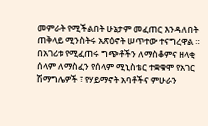መምራት የሚችልበት ሁኔታም መፈጠር እንዳለበት ጠቅላይ ሚንስትሩ አጽዕኖት ሠጥተው ተናግረዋል ።
በአገሪቱ የሚፈጠሩ ግጭቶችን ለማስቆምና ዘላቂ ሰላም ለማስፈን የሰላም ሚኒስቴር ተቋቁሞ የአገር ሽማግሌዎች ፣ የሃይማኖት አባቶችና ምሁራን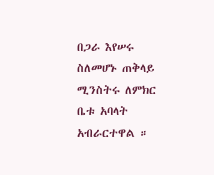በጋራ እየሠሩ ስለመሆኑ ጠቅላይ ሚንስትሩ ለምክር ቤቱ አባላት አብራርተዋል ።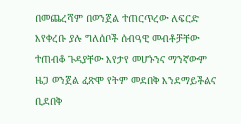በመጨረሻም በወንጀል ተጠርጥረው ለፍርድ እየቀረቡ ያሉ ግለሰቦች ሰብዓዊ መብቶቻቸው ተጠብቆ ጉዳያቸው እየታየ መሆኑንና ማንኛውም ዜጋ ወንጀል ፈጽሞ የትም መደበቅ እንደማይችልና ቢደበቅ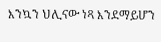እንኳን ህሊናው ነጻ እንደማይሆን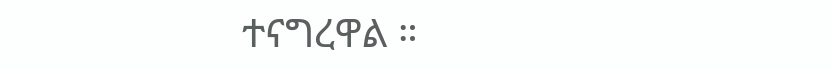ተናግረዋል ።